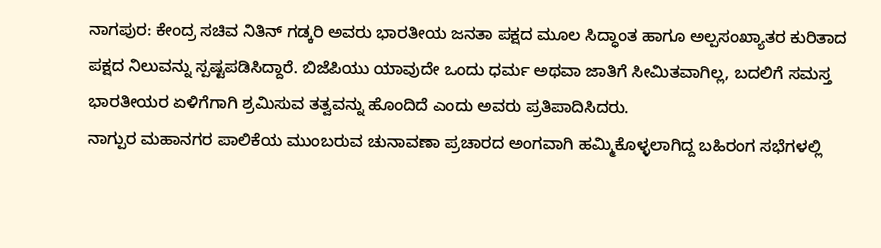ನಾಗಪುರ: ಕೇಂದ್ರ ಸಚಿವ ನಿತಿನ್ ಗಡ್ಕರಿ ಅವರು ಭಾರತೀಯ ಜನತಾ ಪಕ್ಷದ ಮೂಲ ಸಿದ್ಧಾಂತ ಹಾಗೂ ಅಲ್ಪಸಂಖ್ಯಾತರ ಕುರಿತಾದ ಪಕ್ಷದ ನಿಲುವನ್ನು ಸ್ಪಷ್ಟಪಡಿಸಿದ್ದಾರೆ. ಬಿಜೆಪಿಯು ಯಾವುದೇ ಒಂದು ಧರ್ಮ ಅಥವಾ ಜಾತಿಗೆ ಸೀಮಿತವಾಗಿಲ್ಲ, ಬದಲಿಗೆ ಸಮಸ್ತ ಭಾರತೀಯರ ಏಳಿಗೆಗಾಗಿ ಶ್ರಮಿಸುವ ತತ್ವವನ್ನು ಹೊಂದಿದೆ ಎಂದು ಅವರು ಪ್ರತಿಪಾದಿಸಿದರು.
ನಾಗ್ಪುರ ಮಹಾನಗರ ಪಾಲಿಕೆಯ ಮುಂಬರುವ ಚುನಾವಣಾ ಪ್ರಚಾರದ ಅಂಗವಾಗಿ ಹಮ್ಮಿಕೊಳ್ಳಲಾಗಿದ್ದ ಬಹಿರಂಗ ಸಭೆಗಳಲ್ಲಿ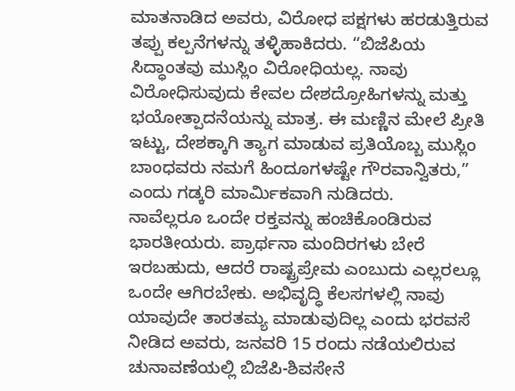ಮಾತನಾಡಿದ ಅವರು, ವಿರೋಧ ಪಕ್ಷಗಳು ಹರಡುತ್ತಿರುವ ತಪ್ಪು ಕಲ್ಪನೆಗಳನ್ನು ತಳ್ಳಿಹಾಕಿದರು. “ಬಿಜೆಪಿಯ ಸಿದ್ಧಾಂತವು ಮುಸ್ಲಿಂ ವಿರೋಧಿಯಲ್ಲ. ನಾವು ವಿರೋಧಿಸುವುದು ಕೇವಲ ದೇಶದ್ರೋಹಿಗಳನ್ನು ಮತ್ತು ಭಯೋತ್ಪಾದನೆಯನ್ನು ಮಾತ್ರ. ಈ ಮಣ್ಣಿನ ಮೇಲೆ ಪ್ರೀತಿ ಇಟ್ಟು, ದೇಶಕ್ಕಾಗಿ ತ್ಯಾಗ ಮಾಡುವ ಪ್ರತಿಯೊಬ್ಬ ಮುಸ್ಲಿಂ ಬಾಂಧವರು ನಮಗೆ ಹಿಂದೂಗಳಷ್ಟೇ ಗೌರವಾನ್ವಿತರು,” ಎಂದು ಗಡ್ಕರಿ ಮಾರ್ಮಿಕವಾಗಿ ನುಡಿದರು.
ನಾವೆಲ್ಲರೂ ಒಂದೇ ರಕ್ತವನ್ನು ಹಂಚಿಕೊಂಡಿರುವ ಭಾರತೀಯರು. ಪ್ರಾರ್ಥನಾ ಮಂದಿರಗಳು ಬೇರೆ ಇರಬಹುದು, ಆದರೆ ರಾಷ್ಟ್ರಪ್ರೇಮ ಎಂಬುದು ಎಲ್ಲರಲ್ಲೂ ಒಂದೇ ಆಗಿರಬೇಕು. ಅಭಿವೃದ್ಧಿ ಕೆಲಸಗಳಲ್ಲಿ ನಾವು ಯಾವುದೇ ತಾರತಮ್ಯ ಮಾಡುವುದಿಲ್ಲ ಎಂದು ಭರವಸೆ ನೀಡಿದ ಅವರು, ಜನವರಿ 15 ರಂದು ನಡೆಯಲಿರುವ ಚುನಾವಣೆಯಲ್ಲಿ ಬಿಜೆಪಿ-ಶಿವಸೇನೆ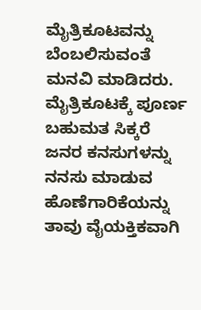ಮೈತ್ರಿಕೂಟವನ್ನು ಬೆಂಬಲಿಸುವಂತೆ ಮನವಿ ಮಾಡಿದರು. ಮೈತ್ರಿಕೂಟಕ್ಕೆ ಪೂರ್ಣ ಬಹುಮತ ಸಿಕ್ಕರೆ ಜನರ ಕನಸುಗಳನ್ನು ನನಸು ಮಾಡುವ ಹೊಣೆಗಾರಿಕೆಯನ್ನು ತಾವು ವೈಯಕ್ತಿಕವಾಗಿ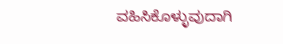ವಹಿಸಿಕೊಳ್ಳುವುದಾಗಿ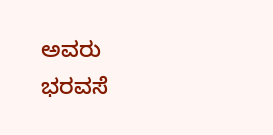ಅವರು ಭರವಸೆ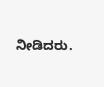ನೀಡಿದರು.